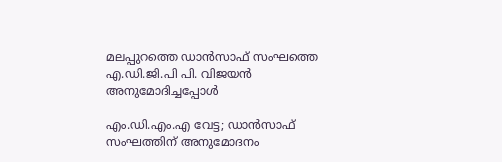മലപ്പുറത്തെ ഡാൻസാഫ് സംഘത്തെ എ.ഡി.ജി.പി പി. വിജയൻ അനുമോദിച്ചപ്പോൾ

എം.ഡി.എം.എ വേട്ട; ഡാന്‍സാഫ് സംഘത്തിന് അനുമോദനം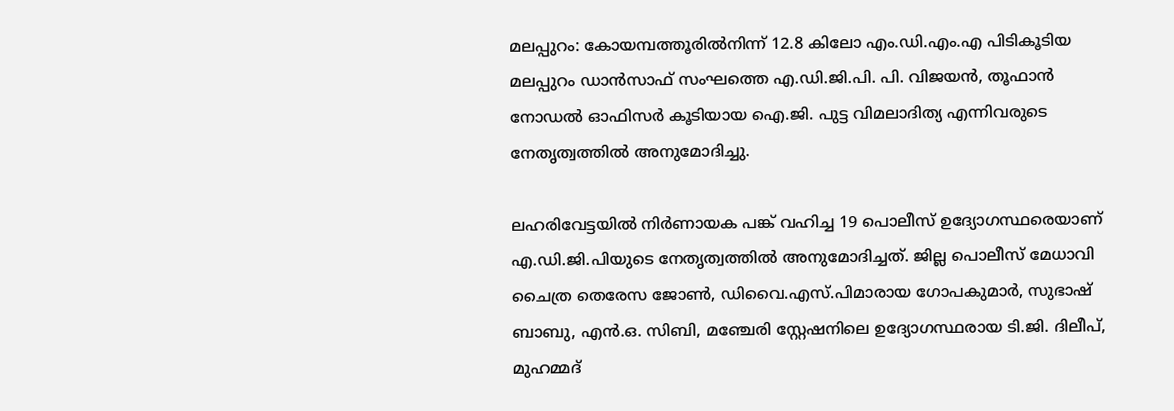മലപ്പുറം: കോയമ്പത്തൂരില്‍നിന്ന് 12.8 കിലോ എം.ഡി.എം.എ പിടികൂടിയ മലപ്പുറം ഡാന്‍സാഫ് സംഘത്തെ എ.ഡി.ജി.പി. പി. വിജയന്‍, തൂഫാന്‍ നോഡല്‍ ഓഫിസർ കൂടിയായ ഐ.ജി. പുട്ട വിമലാദിത്യ എന്നിവരുടെ നേതൃത്വത്തില്‍ അനുമോദിച്ചു.

ലഹരിവേട്ടയില്‍ നിര്‍ണായക പങ്ക് വഹിച്ച 19 പൊലീസ് ഉദ്യോഗസ്ഥരെയാണ് എ.ഡി.ജി.പിയുടെ നേതൃത്വത്തില്‍ അനുമോദിച്ചത്. ജില്ല പൊലീസ് മേധാവി ചൈത്ര തെരേസ ജോണ്‍, ഡിവൈ.എസ്.പിമാരായ ഗോപകുമാര്‍, സുഭാഷ് ബാബു, എൻ.ഒ. സിബി, മഞ്ചേരി സ്റ്റേഷനിലെ ഉദ്യോഗസ്ഥരായ ടി.ജി. ദിലീപ്, മുഹമ്മദ്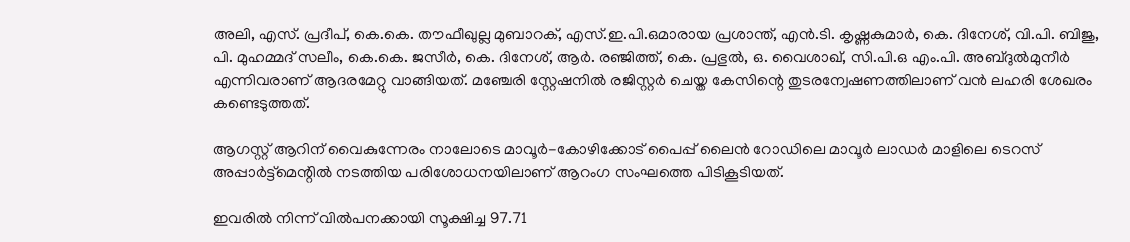അലി, എസ്. പ്രദീപ്, കെ.കെ. തൗഫീഖുല്ല മുബാറക്, എസ്.ഇ.പി.ഒമാരായ പ്രശാന്ത്, എൻ.ടി. കൃഷ്ണകുമാർ, കെ. ദിനേശ്, വി.പി. ബിജു, പി. മുഹമ്മദ് സലീം, കെ.കെ. ജസീര്‍, കെ. ദിനേശ്, ആർ. രഞ്ജിത്ത്, കെ. പ്രഭുല്‍, ഒ. വൈശാഖ്, സി.പി.ഒ എം.പി. അബ്ദുൽമുനീര്‍ എന്നിവരാണ് ആദരമേറ്റു വാങ്ങിയത്. മഞ്ചേരി സ്റ്റേഷനില്‍ രജിസ്റ്റര്‍ ചെയ്ത കേസിന്റെ തുടരന്വേഷണത്തിലാണ് വന്‍ ലഹരി ശേഖരം കണ്ടെടുത്തത്.

ആഗസ്റ്റ് ആറിന് വൈകുന്നേരം നാലോടെ മാവൂര്‍-കോഴിക്കോട് പൈപ്പ് ലൈന്‍ റോഡിലെ മാവൂര്‍ ലാഡര്‍ മാളിലെ ടെറസ് അപ്പാര്‍ട്ട്മെന്റില്‍ നടത്തിയ പരിശോധനയിലാണ് ആറംഗ സംഘത്തെ പിടികൂടിയത്.

ഇവരില്‍ നിന്ന് വില്‍പനക്കായി സൂക്ഷിച്ച 97.71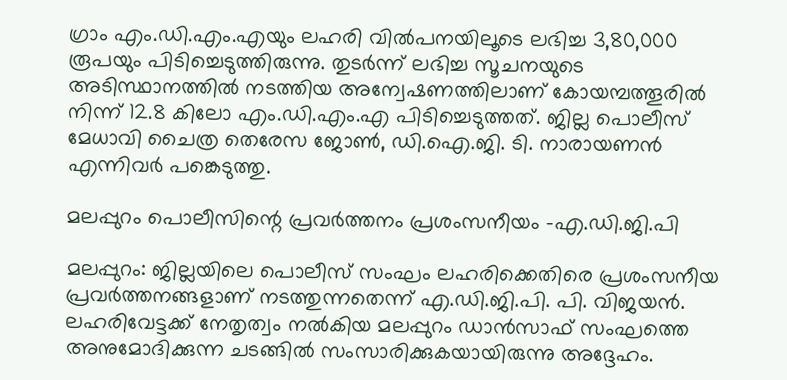ഗ്രാം എം.ഡി.എം.എയും ലഹരി വില്‍പനയിലൂടെ ലഭിച്ച 3,80,000 രൂപയും പിടിച്ചെടുത്തിരുന്നു. തുടര്‍ന്ന് ലഭിച്ച സൂചനയുടെ അടിസ്ഥാനത്തില്‍ നടത്തിയ അന്വേഷണത്തിലാണ് കോയമ്പത്തൂരില്‍ നിന്ന് 12.8 കിലോ എം.ഡി.എം.എ പിടിച്ചെടുത്തത്. ജില്ല പൊലീസ് മേധാവി ചൈത്ര തെരേസ ജോണ്‍, ഡി.ഐ.ജി. ടി. നാരായണന്‍ എന്നിവർ പങ്കെടുത്തു.

മലപ്പുറം പൊലീസിന്റെ പ്രവർത്തനം പ്രശംസനീയം -എ.ഡി.ജി.പി

മലപ്പുറം: ജില്ലയിലെ പൊലീസ് സംഘം ലഹരിക്കെതിരെ പ്രശംസനീയ പ്രവര്‍ത്തനങ്ങളാണ് നടത്തുന്നതെന്ന് എ.ഡി.ജി.പി. പി. വിജയന്‍. ലഹരിവേട്ടക്ക് നേതൃത്വം നൽകിയ മലപ്പുറം ഡാന്‍സാഫ് സംഘത്തെ അനുമോദിക്കുന്ന ചടങ്ങിൽ സംസാരിക്കുകയായിരുന്നു അദ്ദേഹം.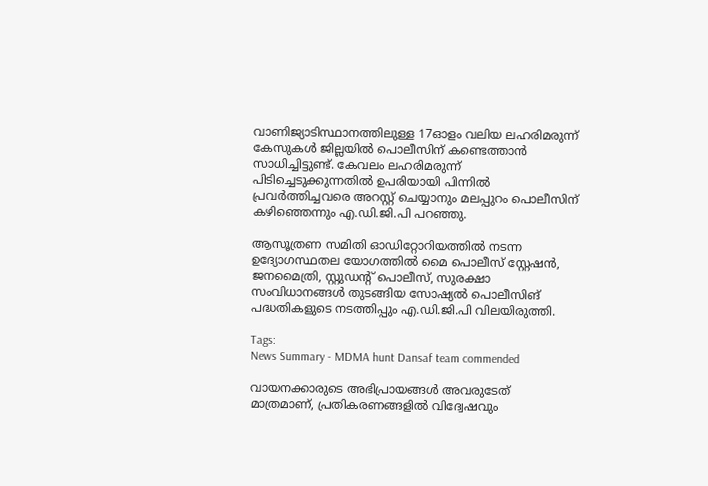വാണിജ്യാടിസ്ഥാനത്തിലുള്ള 17ഓളം വലിയ ലഹരിമരുന്ന് കേസുകള്‍ ജില്ലയില്‍ പൊലീസിന് കണ്ടെത്താന്‍ സാധിച്ചിട്ടുണ്ട്. കേവലം ലഹരിമരുന്ന് പിടിച്ചെടുക്കുന്നതില്‍ ഉപരിയായി പിന്നില്‍ പ്രവര്‍ത്തിച്ചവരെ അറസ്റ്റ് ചെയ്യാനും മലപ്പുറം പൊലീസിന് കഴിഞ്ഞെന്നും എ.ഡി.ജി.പി പറഞ്ഞു.

ആസൂത്രണ സമിതി ഓഡിറ്റോറിയത്തിൽ നടന്ന ഉദ്യോഗസ്ഥതല യോഗത്തിൽ മൈ പൊലീസ് സ്റ്റേഷന്‍, ജനമൈത്രി, സ്റ്റുഡന്റ് പൊലീസ്, സുരക്ഷാ സംവിധാനങ്ങള്‍ തുടങ്ങിയ സോഷ്യല്‍ പൊലീസിങ് പദ്ധതികളുടെ നടത്തിപ്പും എ.ഡി.ജി.പി വിലയിരുത്തി.

Tags:
News Summary - MDMA hunt Dansaf team commended

വായനക്കാരുടെ അഭിപ്രായങ്ങള്‍ അവരുടേത് മാത്രമാണ്, പ്രതികരണങ്ങളിൽ വിദ്വേഷവും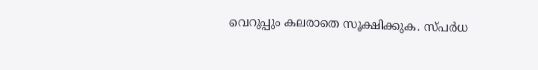വെറുപ്പും കലരാതെ സൂക്ഷിക്കുക. സ്പർധ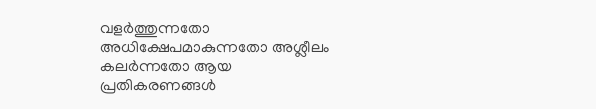വളർത്തുന്നതോ അധിക്ഷേപമാകുന്നതോ അശ്ലീലം കലർന്നതോ ആയ പ്രതികരണങ്ങൾ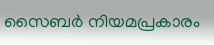സൈബർ നിയമപ്രകാരം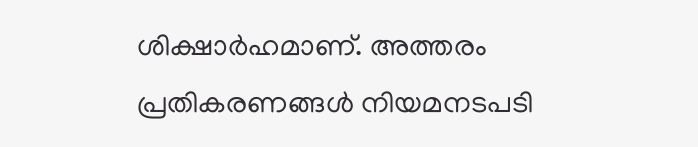ശിക്ഷാർഹമാണ്. അത്തരം പ്രതികരണങ്ങൾ നിയമനടപടി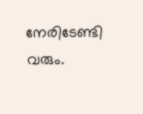നേരിടേണ്ടി വരും.